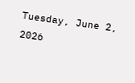Tuesday, June 2, 2026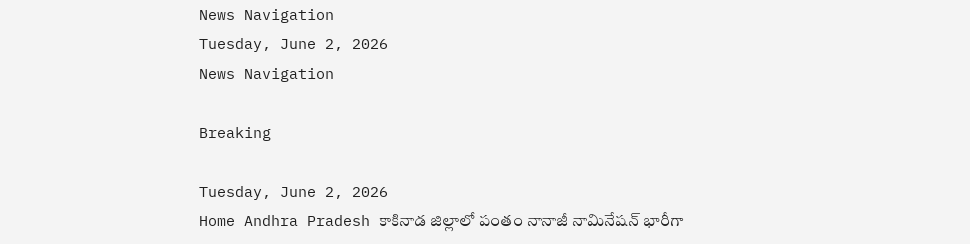News Navigation
Tuesday, June 2, 2026
News Navigation

Breaking

Tuesday, June 2, 2026
Home Andhra Pradesh కాకినాడ జిల్లాలో పంతం నానాజీ నామినేషన్ భారీగా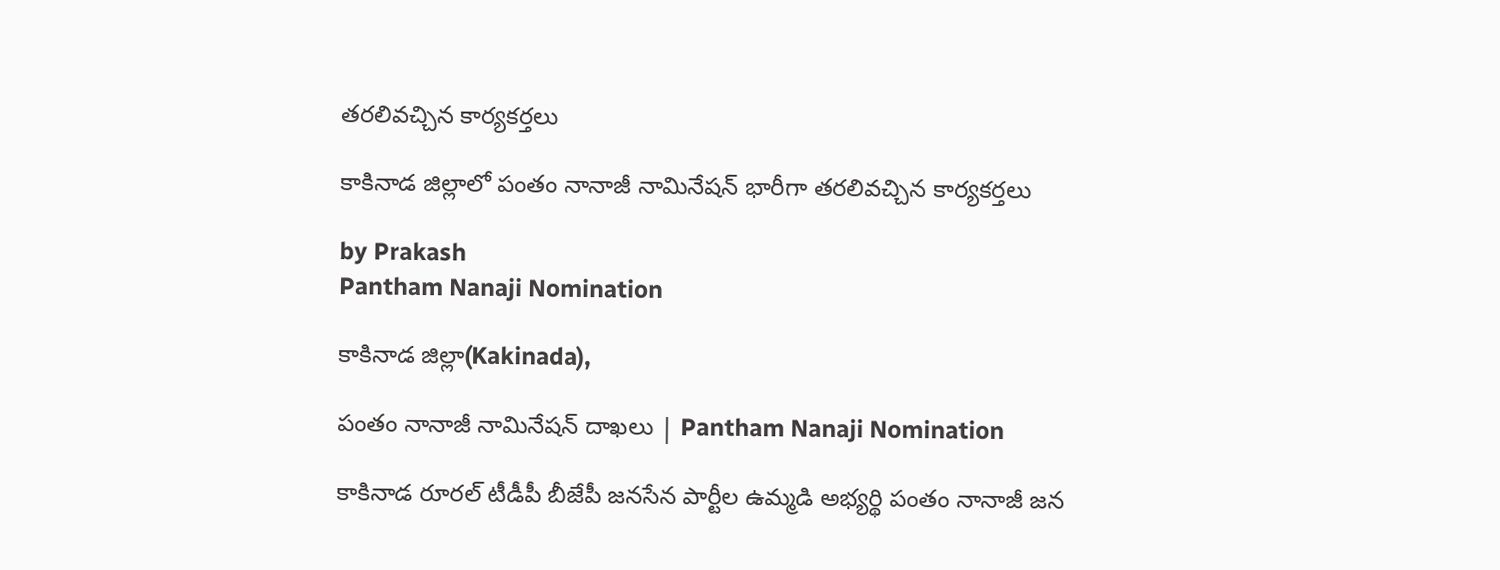తరలివచ్చిన కార్యకర్తలు

కాకినాడ జిల్లాలో పంతం నానాజీ నామినేషన్ భారీగా తరలివచ్చిన కార్యకర్తలు

by Prakash
Pantham Nanaji Nomination

కాకినాడ జిల్లా(Kakinada),

పంతం నానాజీ నామినేషన్ దాఖలు | Pantham Nanaji Nomination

కాకినాడ రూరల్ టీడీపీ బీజేపీ జనసేన పార్టీల ఉమ్మడి అభ్యర్థి పంతం నానాజీ జన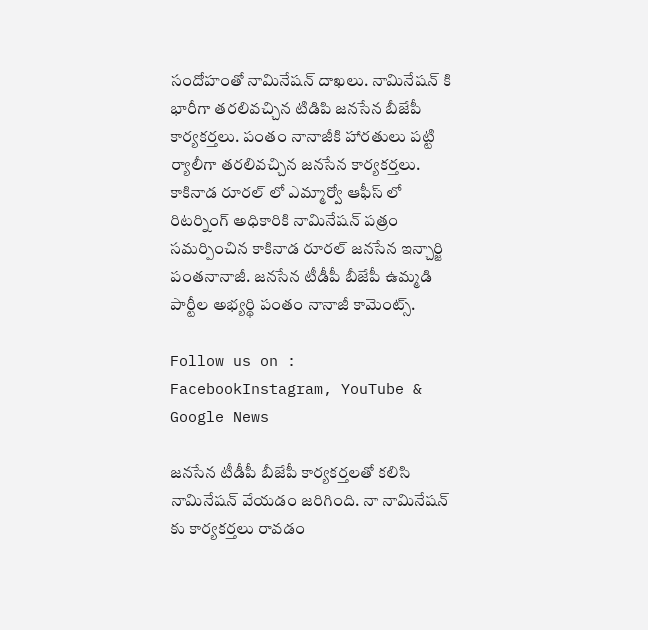సందోహంతో నామినేషన్ దాఖలు. నామినేషన్ కి భారీగా తరలివచ్చిన టిడిపి జనసేన బీజేపీ కార్యకర్తలు. పంతం నానాజీకి హారతులు పట్టి ర్యాలీగా తరలివచ్చిన జనసేన కార్యకర్తలు. కాకినాడ రూరల్ లో ఎమ్మార్వో ఆఫీస్ లో రిటర్నింగ్ అధికారికి నామినేషన్ పత్రం సమర్పించిన కాకినాడ రూరల్ జనసేన ఇన్చార్జి పంతనానాజీ. జనసేన టీడీపీ బీజేపీ ఉమ్మడి పార్టీల అభ్యర్థి పంతం నానాజీ కామెంట్స్.

Follow us on : FacebookInstagram, YouTube & Google News

జనసేన టీడీపీ బీజేపీ కార్యకర్తలతో కలిసి నామినేషన్ వేయడం జరిగింది. నా నామినేషన్ కు కార్యకర్తలు రావడం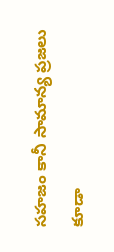సహజం కానీ సామాన్య ప్రజలు కూడా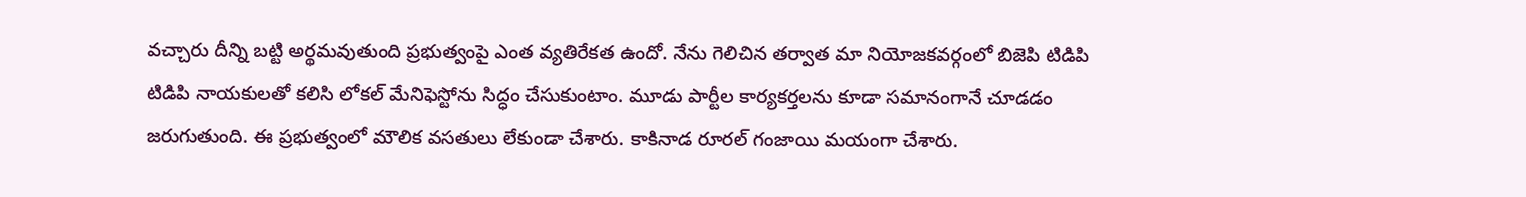వచ్చారు దీన్ని బట్టి అర్థమవుతుంది ప్రభుత్వంపై ఎంత వ్యతిరేకత ఉందో. నేను గెలిచిన తర్వాత మా నియోజకవర్గంలో బిజెపి టిడిపి టిడిపి నాయకులతో కలిసి లోకల్ మేనిఫెస్టోను సిద్ధం చేసుకుంటాం. మూడు పార్టీల కార్యకర్తలను కూడా సమానంగానే చూడడం జరుగుతుంది. ఈ ప్రభుత్వంలో మౌలిక వసతులు లేకుండా చేశారు. కాకినాడ రూరల్ గంజాయి మయంగా చేశారు.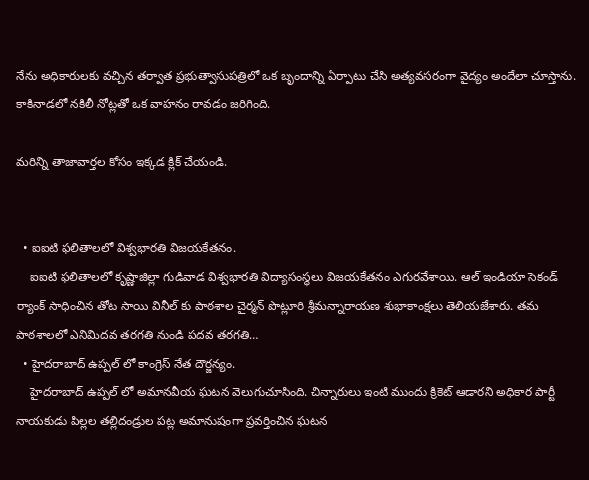నేను అధికారులకు వచ్చిన తర్వాత ప్రభుత్వాసుపత్రిలో ఒక బృందాన్ని ఏర్పాటు చేసి అత్యవసరంగా వైద్యం అందేలా చూస్తాను. కాకినాడలో నకిలీ నోట్లతో ఒక వాహనం రావడం జరిగింది.

మరిన్ని తాజావార్తల కోసం ఇక్కడ క్లిక్ చేయండి.


  • ఐఐటి ఫలితాలలో విశ్వభారతి విజయకేతనం.
    ఐఐటి ఫలితాలలో కృష్ణాజిల్లా గుడివాడ విశ్వభారతి విద్యాసంస్థలు విజయకేతనం ఎగురవేశాయి. ఆల్ ఇండియా సెకండ్ ర్యాంక్ సాధించిన తోట సాయి వినీల్ కు పాఠశాల చైర్మన్ పొట్లూరి శ్రీమన్నారాయణ శుభాకాంక్షలు తెలియజేశారు. తమ పాఠశాలలో ఎనిమిదవ తరగతి నుండి పదవ తరగతి…
  • హైదరాబాద్ ఉప్పల్ లో కాంగ్రెస్ నేత దౌర్జన్యం.
    హైదరాబాద్ ఉప్పల్ లో అమానవీయ ఘటన వెలుగుచూసింది. చిన్నారులు ఇంటి ముందు క్రికెట్ ఆడారని అధికార పార్టీ నాయకుడు పిల్లల తల్లిదండ్రుల పట్ల అమానుషంగా ప్రవర్తించిన ఘటన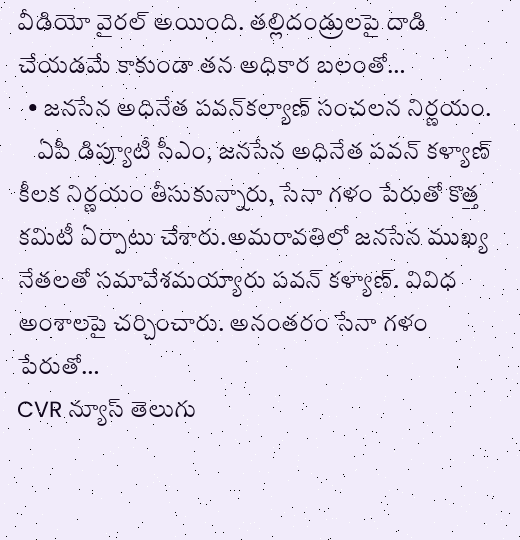వీడియో వైరల్ అయింది. తల్లిదండ్రులపై దాడి చేయడమే కాకుండా తన అధికార బలంతో…
  • జనసేన అధినేత పవన్‌కల్యాణ్‌ సంచలన నిర్ణయం.
    ఏపీ డిప్యూటీ సీఎం, జనసేన అధినేత పవన్ కళ్యాణ్ కీలక నిర్ణయం తీసుకున్నారు, సేనా గళం పేరుతో కొత్త కమిటీ ఏర్పాటు చేశారు.అమరావతిలో జనసేన ముఖ్య నేతలతో సమావేశమయ్యారు పవన్ కళ్యాణ్. వివిధ అంశాలపై చర్చించారు. అనంతరం సేనా గళం పేరుతో…
CVR న్యూస్ తెలుగు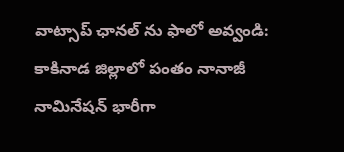వాట్సాప్ ఛానల్ ను ఫాలో అవ్వండి: కాకినాడ జిల్లాలో పంతం నానాజీ నామినేషన్ భారీగా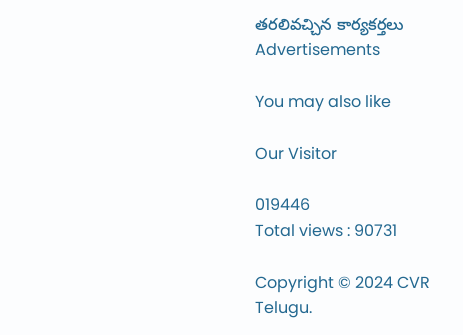తరలివచ్చిన కార్యకర్తలు
Advertisements

You may also like

Our Visitor

019446
Total views : 90731

Copyright © 2024 CVR Telugu.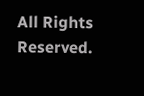All Rights Reserved.